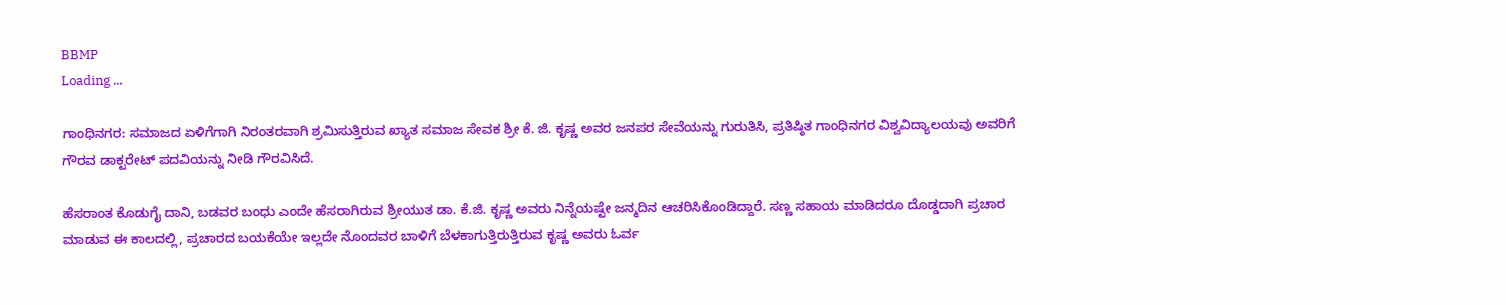BBMP
Loading ...

ಗಾಂಧಿನಗರ: ಸಮಾಜದ ಏಳಿಗೆಗಾಗಿ ನಿರಂತರವಾಗಿ ಶ್ರಮಿಸುತ್ತಿರುವ ಖ್ಯಾತ ಸಮಾಜ ಸೇವಕ ಶ್ರೀ ಕೆ. ಜಿ. ಕೃಷ್ಣ ಅವರ ಜನಪರ ಸೇವೆಯನ್ನು ಗುರುತಿಸಿ, ಪ್ರತಿಷ್ಠಿತ ಗಾಂಧಿನಗರ ವಿಶ್ವವಿದ್ಯಾಲಯವು ಅವರಿಗೆ ಗೌರವ ಡಾಕ್ಟರೇಟ್ ಪದವಿಯನ್ನು ನೀಡಿ ಗೌರವಿಸಿದೆ.

ಹೆಸರಾಂತ ಕೊಡುಗೈ ದಾನಿ, ಬಡವರ ಬಂಧು ಎಂದೇ ಹೆಸರಾಗಿರುವ ಶ್ರೀಯುತ ಡಾ. ಕೆ.ಜಿ. ಕೃಷ್ಣ ಅವರು ನಿನ್ನೆಯಷ್ಟೇ ಜನ್ಮದಿನ ಆಚರಿಸಿಕೊಂಡಿದ್ದಾರೆ. ಸಣ್ಣ ಸಹಾಯ ಮಾಡಿದರೂ ದೊಡ್ಡದಾಗಿ ಪ್ರಚಾರ ಮಾಡುವ ಈ ಕಾಲದಲ್ಲಿ, ಪ್ರಚಾರದ ಬಯಕೆಯೇ ಇಲ್ಲದೇ ನೊಂದವರ ಬಾಳಿಗೆ ಬೆಳಕಾಗುತ್ತಿರುತ್ತಿರುವ ಕೃಷ್ಣ ಅವರು ಓರ್ವ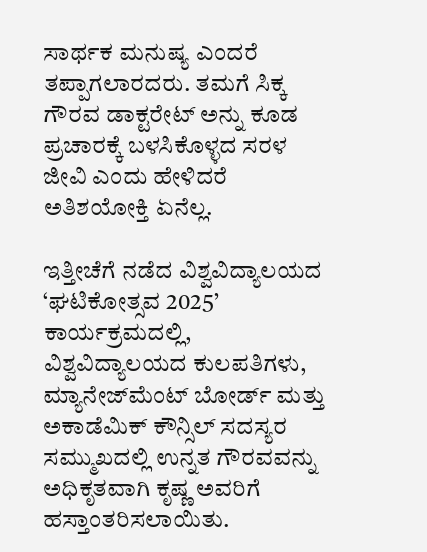ಸಾರ್ಥಕ ಮನುಷ್ಯ ಎಂದರೆ ತಪ್ಪಾಗಲಾರದರು. ತಮಗೆ ಸಿಕ್ಕ ಗೌರವ ಡಾಕ್ಟರೇಟ್ ಅನ್ನು ಕೂಡ ಪ್ರಚಾರಕ್ಕೆ ಬಳಸಿಕೊಳ್ಳದ ಸರಳ ಜೀವಿ ಎಂದು ಹೇಳಿದರೆ ಅತಿಶಯೋಕ್ತಿ ಏನೆಲ್ಲ.

ಇತ್ತೀಚೆಗೆ ನಡೆದ ವಿಶ್ವವಿದ್ಯಾಲಯದ ‘ಘಟಿಕೋತ್ಸವ 2025’ ಕಾರ್ಯಕ್ರಮದಲ್ಲಿ, ವಿಶ್ವವಿದ್ಯಾಲಯದ ಕುಲಪತಿಗಳು, ಮ್ಯಾನೇಜ್‌ಮೆಂಟ್ ಬೋರ್ಡ್ ಮತ್ತು ಅಕಾಡೆಮಿಕ್ ಕೌನ್ಸಿಲ್ ಸದಸ್ಯರ ಸಮ್ಮುಖದಲ್ಲಿ ಉನ್ನತ ಗೌರವವನ್ನು ಅಧಿಕೃತವಾಗಿ ಕೃಷ್ಣ ಅವರಿಗೆ ಹಸ್ತಾಂತರಿಸಲಾಯಿತು.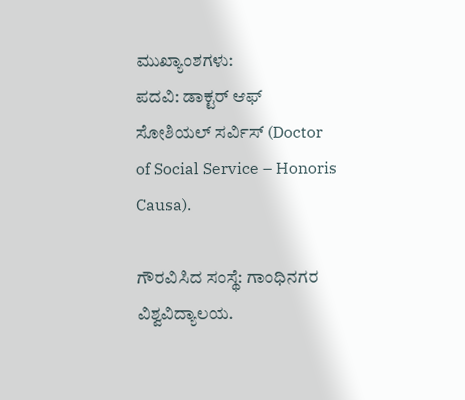ಮುಖ್ಯಾಂಶಗಳು:
ಪದವಿ: ಡಾಕ್ಟರ್ ಆಫ್ ಸೋಶಿಯಲ್ ಸರ್ವಿಸ್ (Doctor of Social Service – Honoris Causa).

ಗೌರವಿಸಿದ ಸಂಸ್ಥೆ: ಗಾಂಧಿನಗರ ವಿಶ್ವವಿದ್ಯಾಲಯ.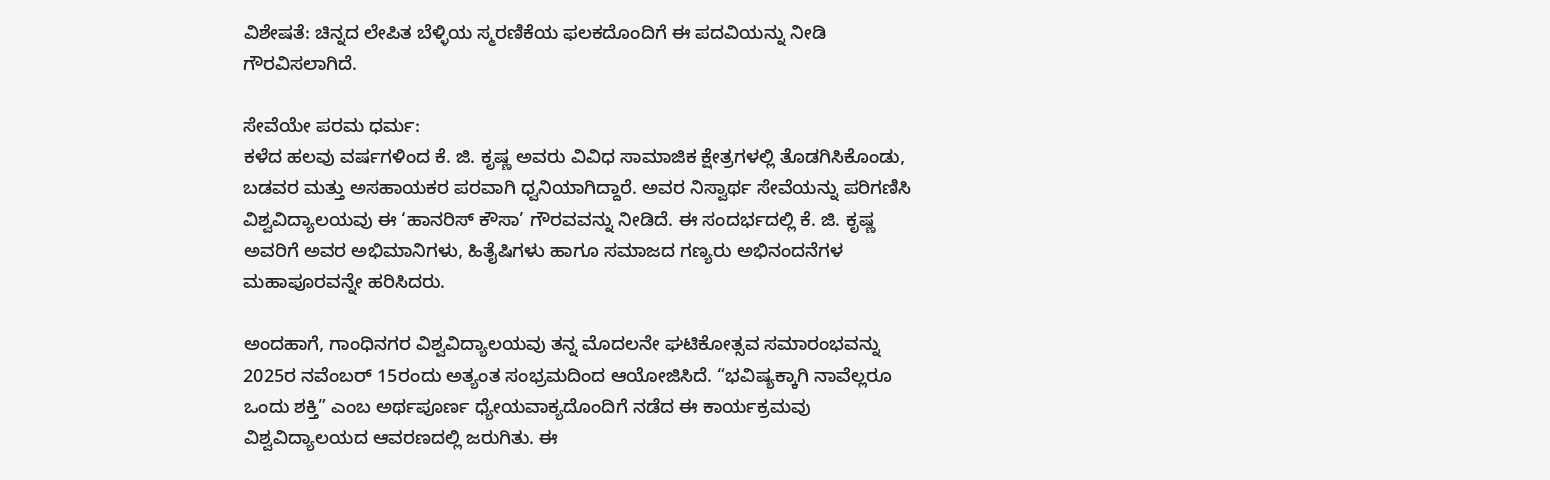ವಿಶೇಷತೆ: ಚಿನ್ನದ ಲೇಪಿತ ಬೆಳ್ಳಿಯ ಸ್ಮರಣಿಕೆಯ ಫಲಕದೊಂದಿಗೆ ಈ ಪದವಿಯನ್ನು ನೀಡಿ ಗೌರವಿಸಲಾಗಿದೆ.

ಸೇವೆಯೇ ಪರಮ ಧರ್ಮ:
ಕಳೆದ ಹಲವು ವರ್ಷಗಳಿಂದ ಕೆ. ಜಿ. ಕೃಷ್ಣ ಅವರು ವಿವಿಧ ಸಾಮಾಜಿಕ ಕ್ಷೇತ್ರಗಳಲ್ಲಿ ತೊಡಗಿಸಿಕೊಂಡು, ಬಡವರ ಮತ್ತು ಅಸಹಾಯಕರ ಪರವಾಗಿ ಧ್ವನಿಯಾಗಿದ್ದಾರೆ. ಅವರ ನಿಸ್ವಾರ್ಥ ಸೇವೆಯನ್ನು ಪರಿಗಣಿಸಿ ವಿಶ್ವವಿದ್ಯಾಲಯವು ಈ ‘ಹಾನರಿಸ್ ಕೌಸಾ’ ಗೌರವವನ್ನು ನೀಡಿದೆ. ಈ ಸಂದರ್ಭದಲ್ಲಿ ಕೆ. ಜಿ. ಕೃಷ್ಣ ಅವರಿಗೆ ಅವರ ಅಭಿಮಾನಿಗಳು, ಹಿತೈಷಿಗಳು ಹಾಗೂ ಸಮಾಜದ ಗಣ್ಯರು ಅಭಿನಂದನೆಗಳ ಮಹಾಪೂರವನ್ನೇ ಹರಿಸಿದರು.

ಅಂದಹಾಗೆ, ಗಾಂಧಿನಗರ ವಿಶ್ವವಿದ್ಯಾಲಯವು ತನ್ನ ಮೊದಲನೇ ಘಟಿಕೋತ್ಸವ ಸಮಾರಂಭವನ್ನು 2025ರ ನವೆಂಬರ್ 15ರಂದು ಅತ್ಯಂತ ಸಂಭ್ರಮದಿಂದ ಆಯೋಜಿಸಿದೆ. “ಭವಿಷ್ಯಕ್ಕಾಗಿ ನಾವೆಲ್ಲರೂ ಒಂದು ಶಕ್ತಿ” ಎಂಬ ಅರ್ಥಪೂರ್ಣ ಧ್ಯೇಯವಾಕ್ಯದೊಂದಿಗೆ ನಡೆದ ಈ ಕಾರ್ಯಕ್ರಮವು ವಿಶ್ವವಿದ್ಯಾಲಯದ ಆವರಣದಲ್ಲಿ ಜರುಗಿತು. ಈ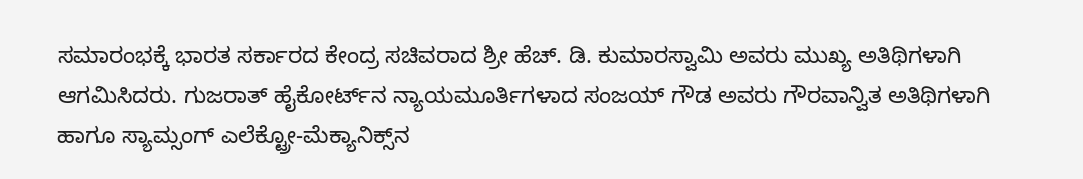ಸಮಾರಂಭಕ್ಕೆ ಭಾರತ ಸರ್ಕಾರದ ಕೇಂದ್ರ ಸಚಿವರಾದ ಶ್ರೀ ಹೆಚ್. ಡಿ. ಕುಮಾರಸ್ವಾಮಿ ಅವರು ಮುಖ್ಯ ಅತಿಥಿಗಳಾಗಿ ಆಗಮಿಸಿದರು. ಗುಜರಾತ್ ಹೈಕೋರ್ಟ್‌ನ ನ್ಯಾಯಮೂರ್ತಿಗಳಾದ ಸಂಜಯ್ ಗೌಡ ಅವರು ಗೌರವಾನ್ವಿತ ಅತಿಥಿಗಳಾಗಿ ಹಾಗೂ ಸ್ಯಾಮ್ಸಂಗ್ ಎಲೆಕ್ಟ್ರೋ-ಮೆಕ್ಯಾನಿಕ್ಸ್‌ನ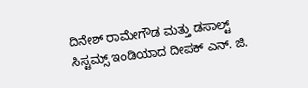ದಿನೇಶ್ ರಾಮೇಗೌಡ ಮತ್ತು ಡಸಾಲ್ಟ್ ಸಿಸ್ಟಮ್ಸ್ ಇಂಡಿಯಾದ ದೀಪಕ್ ಎನ್. ಜಿ.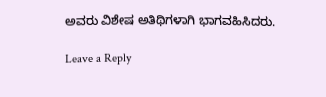ಅವರು ವಿಶೇಷ ಅತಿಥಿಗಳಾಗಿ ಭಾಗವಹಿಸಿದರು.

Leave a Reply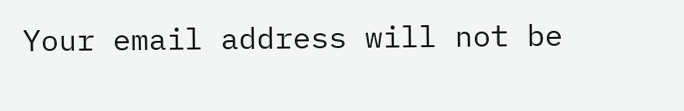Your email address will not be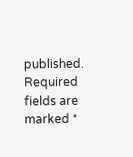published. Required fields are marked *